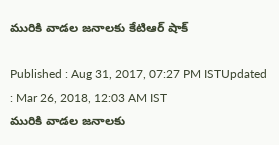మురికి వాడల జనాలకు కేటిఆర్ షాక్

Published : Aug 31, 2017, 07:27 PM ISTUpdated : Mar 26, 2018, 12:03 AM IST
మురికి వాడల జనాలకు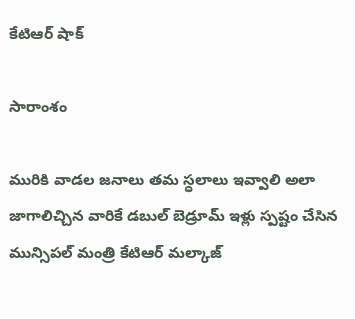కేటిఆర్ షాక్

సారాంశం

మురికి వాడల జనాలు తమ స్ధలాలు ఇవ్వాలి అలా జాగాలిచ్చిన వారికే డబుల్ బెడ్రూమ్ ఇళ్లు స్పష్టం చేసిన మున్సిపల్ మంత్రి కేటిఆర్ మల్కాజ్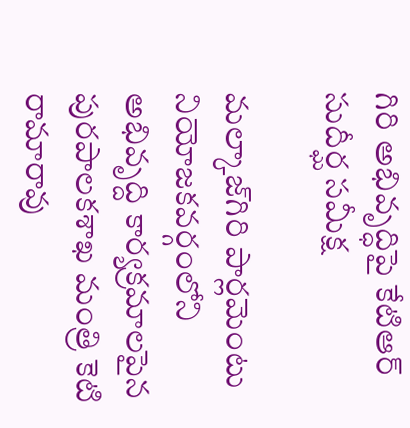గిరి అభివృద్ధిపై కేటిఆర్ సుదీర్ఘ సమీక్ష

మల్కాజ్‌గిరి పార్లమెంటు నియోజకవర్గంలోని అభివృద్ది కార్యక్రమాలపైన పురపాలకశాఖ మంత్రి కెటి రామారావు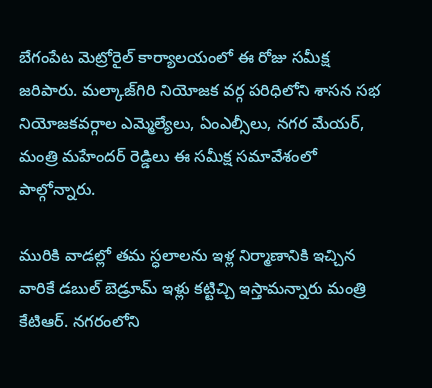బేగంపేట మెట్రోరైల్ కార్యాలయంలో ఈ రోజు సమీక్ష జరిపారు. మల్కాజ్‌గిరి నియోజక వర్గ పరిధిలోని శాసన సభ నియోజకవర్గాల ఎమ్మెల్యేలు, ఏంఎల్సీలు, నగర మేయర్, మంత్రి మహేందర్ రెడ్డిలు ఈ సమీక్ష సమావేశంలో పాల్గోన్నారు.

మురికి వాడల్లో తమ స్ధలాలను ఇళ్ల నిర్మాణానికి ఇచ్చిన వారికే డబుల్ బెడ్రూమ్ ఇళ్లు కట్టిచ్చి ఇస్తామన్నారు మంత్రి కేటిఆర్. నగరంలోని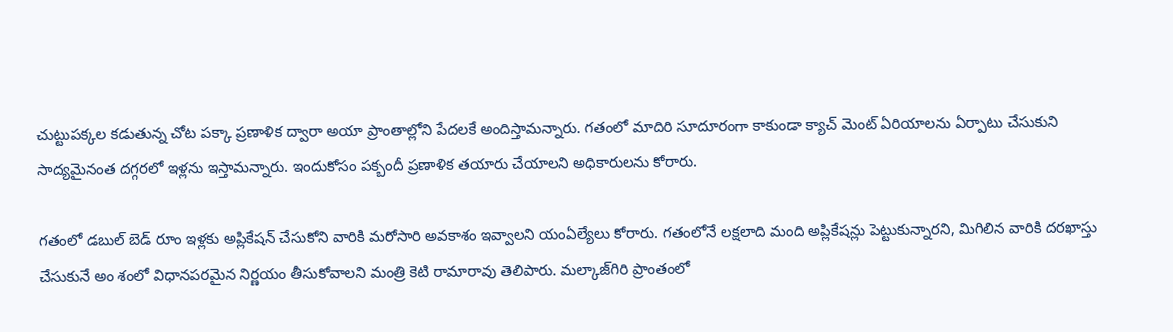చుట్టుపక్కల కడుతున్న చోట పక్కా ప్రణాళిక ద్వారా అయా ప్రాంతాల్లోని పేదలకే అందిస్తామన్నారు. గతంలో మాదిరి సూదూరంగా కాకుండా క్యాచ్ మెంట్ ఏరియాలను ఏర్పాటు చేసుకుని సాద్యమైనంత దగ్గరలో ఇళ్లను ఇస్తామన్నారు. ఇందుకోసం పక్బందీ ప్రణాళిక తయారు చేయాలని అధికారులను కోరారు.

గతంలో డబుల్ బెడ్ రూం ఇళ్లకు అప్లికేషన్ చేసుకోని వారికి మరోసారి అవకాశం ఇవ్వాలని యంఏల్యేలు కోరారు. గతంలోనే లక్షలాది మంది అప్లికేషన్లు పెట్టుకున్నారని, మిగిలిన వారికి దరఖాస్తు చేసుకునే అం శంలో విధానపరమైన నిర్ణయం తీసుకోవాలని మంత్రి కెటి రామారావు తెలిపారు. మల్కాజ్‌గిరి ప్రాంతంలో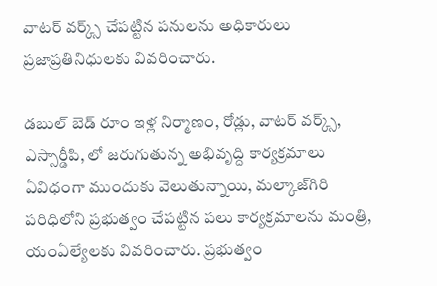వాటర్ వర్క్స్ చేపట్టిన పనులను అధికారులు ప్రజాప్రతినిధులకు వివరించారు.

డబుల్ బెడ్ రూం ఇళ్ల నిర్మాణం, రోడ్లు, వాటర్ వర్క్స్, ఎస్సార్డీపి, లో జరుగుతున్న అభివృద్ది కార్యక్రమాలు ఏవిధంగా ముందుకు వెలుతున్నాయి, మల్కాజ్‌గిరి పరిధిలోని ప్రభుత్వం చేపట్టిన పలు కార్యక్రమాలను మంత్రి, యంఏల్యేలకు వివరించారు. ప్రభుత్వం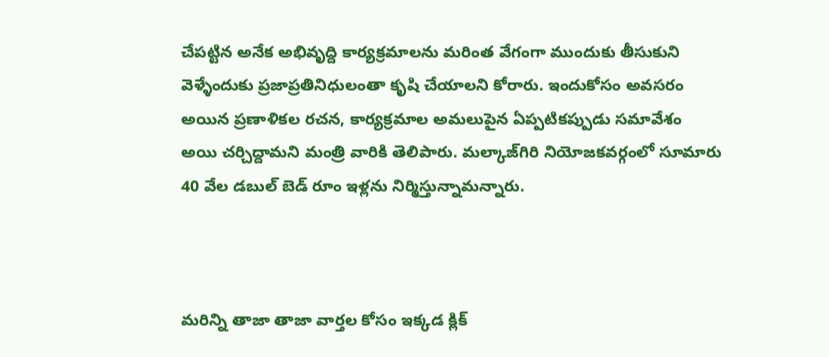చేపట్టిన అనేక అభివృద్ది కార్యక్రమాలను మరింత వేగంగా ముందుకు తీసుకుని వెళ్ళేందుకు ప్రజాప్రతినిధులంతా కృషి చేయాలని కోరారు. ఇందుకోసం అవసరం అయిన ప్రణాళికల రచన, కార్యక్రమాల అమలుపైన ఏప్పటికప్పుడు సమావేశం అయి చర్చిద్దామని మంత్రి వారికి తెలిపారు. మల్కాజ్‌గిరి నియోజకవర్గంలో సూమారు 40 వేల డబుల్ బెడ్ రూం ఇళ్లను నిర్మిస్తున్నామన్నారు.



మరిన్ని తాజా తాజా వార్తల కోసం ఇక్కడ క్లిక్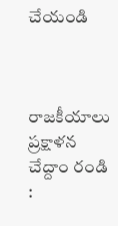చేయండి



రాజకీయాలు ప్రక్షాళన చేద్దాం రండి :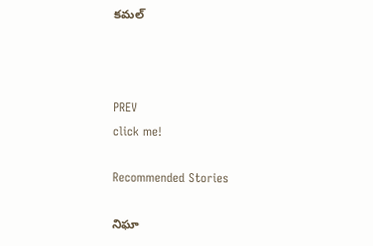కమల్



PREV
click me!

Recommended Stories

నిఘా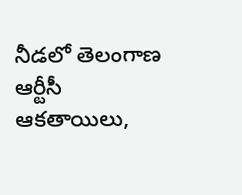నీడలో తెలంగాణ ఆర్టీసీ ఆకతాయిలు,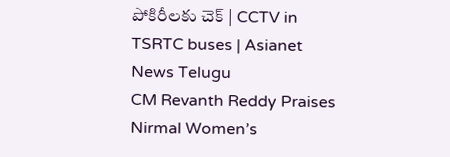పోకిరీలకు చెక్ | CCTV in TSRTC buses | Asianet News Telugu
CM Revanth Reddy Praises Nirmal Women’s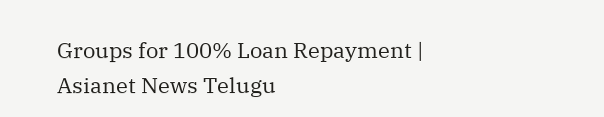Groups for 100% Loan Repayment | Asianet News Telugu